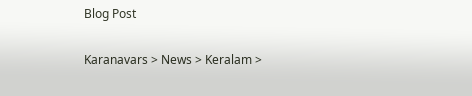Blog Post

Karanavars > News > Keralam >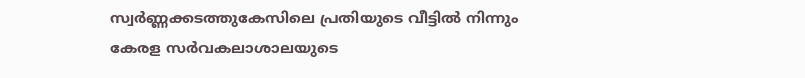സ്വര്‍ണ്ണക്കടത്തുകേസിലെ പ്രതിയുടെ വീട്ടില്‍ നിന്നും കേരള സര്‍വകലാശാലയുടെ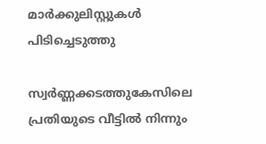മാര്‍ക്കുലിസ്റ്റുകള്‍ പിടിച്ചെടുത്തു

സ്വര്‍ണ്ണക്കടത്തുകേസിലെ പ്രതിയുടെ വീട്ടില്‍ നിന്നും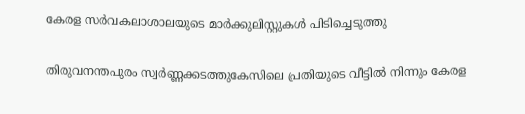കേരള സര്‍വകലാശാലയുടെ മാര്‍ക്കുലിസ്റ്റുകള്‍ പിടിച്ചെടുത്തു

തിരുവനന്തപുരം സ്വര്‍ണ്ണക്കടത്തുകേസിലെ പ്രതിയുടെ വീട്ടില്‍ നിന്നും കേരള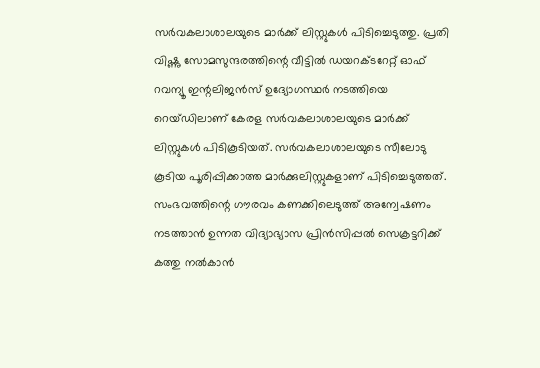സര്‍വകലാശാലയുടെ മാര്‍ക്ക് ലിസ്റ്റുകള്‍ പിടിച്ചെടുത്തു. പ്രതി വിഷ്ണു സോമസുന്ദരത്തിന്റെ വീട്ടില്‍ ഡയറക്ടറേറ്റ് ഓഫ് റവന്യൂ ഇന്റലിജൻസ് ഉദ്യോഗസ്ഥര്‍ നടത്തിയെ റെയ്ഡിലാണ് കേരള സര്‍വകലാശാലയുടെ മാര്‍ക്ക് ലിസ്റ്റുകള്‍ പിടികൂടിയത്. സര്‍വകലാശാലയുടെ സീലോടു കൂടിയ പൂരിപ്പിക്കാത്ത മാര്‍ക്കുലിസ്റ്റുകളാണ് പിടിച്ചെടുത്തത്. സംഭവത്തിന്റെ ഗൗരവം കണക്കിലെടുത്ത് അന്വേഷണം നടത്താന്‍ ഉന്നത വിദ്യാഭ്യാസ പ്രിന്‍സിപ്പല്‍ സെക്രട്ടറിക്ക് കത്തു നല്‍കാന്‍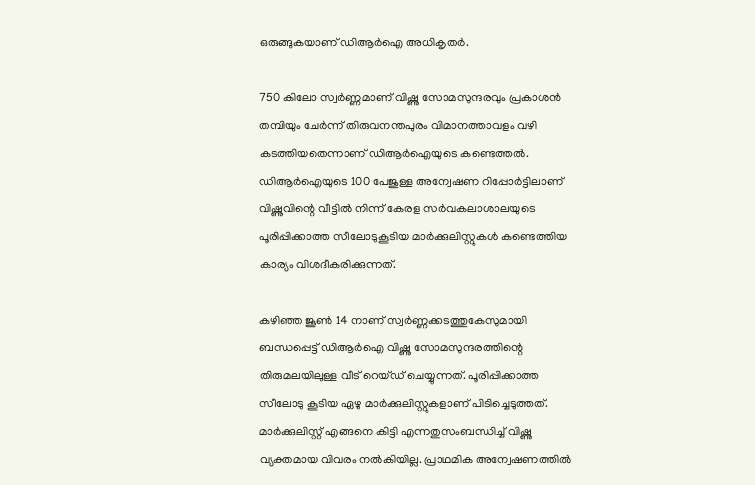ഒരുങ്ങുകയാണ് ഡിആര്‍ഐ അധികൃതര്‍.

750 കിലോ സ്വര്‍ണ്ണമാണ് വിഷ്ണു സോമസുന്ദരവും പ്രകാശന്‍ തമ്പിയും ചേര്‍ന്ന് തിരുവനന്തപുരം വിമാനത്താവളം വഴി കടത്തിയതെന്നാണ് ഡിആര്‍ഐയുടെ കണ്ടെത്തല്‍. ഡിആര്‍ഐയുടെ 100 പേജുള്ള അന്വേഷണ റിപ്പോര്‍ട്ടിലാണ് വിഷ്ണുവിന്റെ വീട്ടില്‍ നിന്ന് കേരള സര്‍വകലാശാലയുടെ പൂരിപ്പിക്കാത്ത സീലോടുകൂടിയ മാര്‍ക്കുലിസ്റ്റുകള്‍ കണ്ടെത്തിയ കാര്യം വിശദീകരിക്കുന്നത്.

കഴിഞ്ഞ ജൂണ്‍ 14 നാണ് സ്വര്‍ണ്ണക്കടത്തുകേസുമായി ബന്ധപ്പെട്ട് ഡിആര്‍ഐ വിഷ്ണു സോമസുന്ദരത്തിന്റെ തിരുമലയിലുള്ള വീട് റെയ്ഡ് ചെയ്യുന്നത്. പൂരിപ്പിക്കാത്ത സീലോടു കൂടിയ ഏഴു മാര്‍ക്കുലിസ്റ്റുകളാണ് പിടിച്ചെടുത്തത്. മാര്‍ക്കുലിസ്റ്റ് എങ്ങനെ കിട്ടി എന്നതുസംബന്ധിച്ച് വിഷ്ണു വ്യക്തമായ വിവരം നല്‍കിയില്ല. പ്രാഥമിക അന്വേഷണത്തില്‍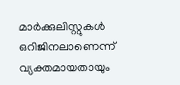മാര്‍ക്കുലിസ്റ്റുകള്‍ ഒറിജിനലാണെന്ന് വ്യക്തമായതായും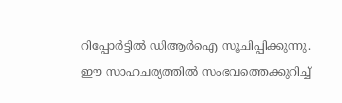റിപ്പോര്‍ട്ടില്‍ ഡിആര്‍ഐ സൂചിപ്പിക്കുന്നു. ഈ സാഹചര്യത്തില്‍ സംഭവത്തെക്കുറിച്ച്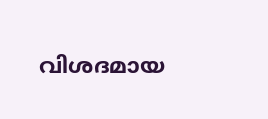വിശദമായ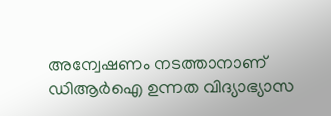അന്വേഷണം നടത്താനാണ് ഡിആര്‍ഐ ഉന്നത വിദ്യാഭ്യാസ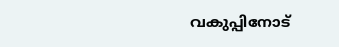വകുപ്പിനോട്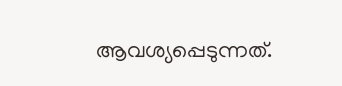ആവശ്യപ്പെടുന്നത്.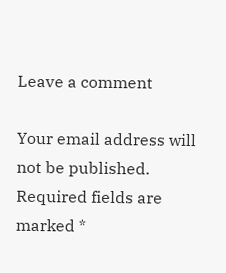Leave a comment

Your email address will not be published. Required fields are marked *